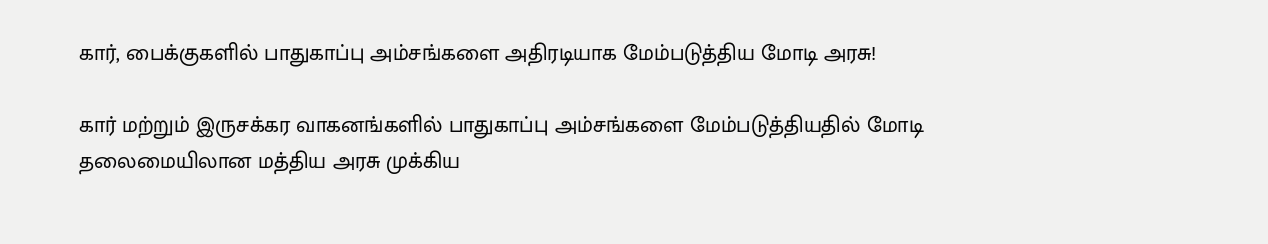கார், பைக்குகளில் பாதுகாப்பு அம்சங்களை அதிரடியாக மேம்படுத்திய மோடி அரசு!

கார் மற்றும் இருசக்கர வாகனங்களில் பாதுகாப்பு அம்சங்களை மேம்படுத்தியதில் மோடி தலைமையிலான மத்திய அரசு முக்கிய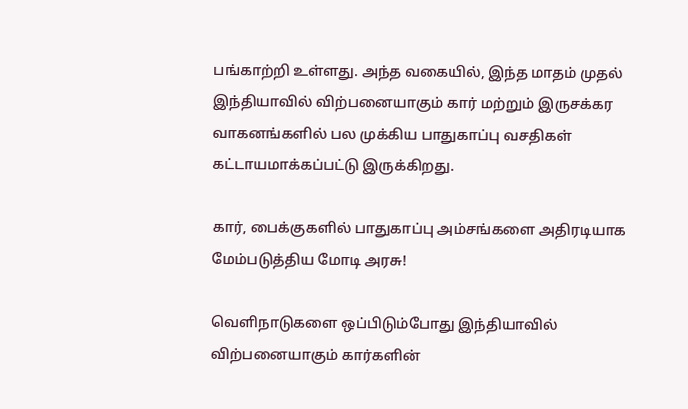பங்காற்றி உள்ளது. அந்த வகையில், இந்த மாதம் முதல் இந்தியாவில் விற்பனையாகும் கார் மற்றும் இருசக்கர வாகனங்களில் பல முக்கிய பாதுகாப்பு வசதிகள் கட்டாயமாக்கப்பட்டு இருக்கிறது.

கார், பைக்குகளில் பாதுகாப்பு அம்சங்களை அதிரடியாக மேம்படுத்திய மோடி அரசு!

வெளிநாடுகளை ஒப்பிடும்போது இந்தியாவில் விற்பனையாகும் கார்களின்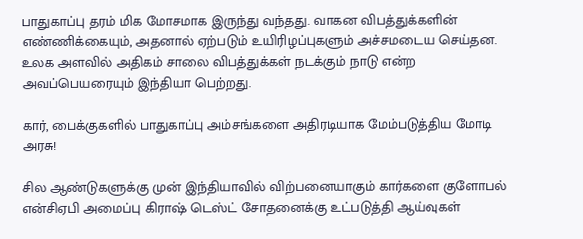பாதுகாப்பு தரம் மிக மோசமாக இருந்து வந்தது. வாகன விபத்துக்களின் எண்ணிக்கையும், அதனால் ஏற்படும் உயிரிழப்புகளும் அச்சமடைய செய்தன. உலக அளவில் அதிகம் சாலை விபத்துக்கள் நடக்கும் நாடு என்ற அவப்பெயரையும் இந்தியா பெற்றது.

கார், பைக்குகளில் பாதுகாப்பு அம்சங்களை அதிரடியாக மேம்படுத்திய மோடி அரசு!

சில ஆண்டுகளுக்கு முன் இந்தியாவில் விற்பனையாகும் கார்களை குளோபல் என்சிஏபி அமைப்பு கிராஷ் டெஸ்ட் சோதனைக்கு உட்படுத்தி ஆய்வுகள்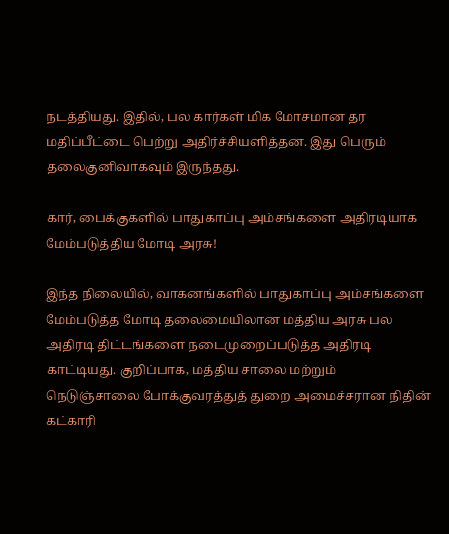நடத்தியது. இதில், பல கார்கள் மிக மோசமான தர மதிப்பீட்டை பெற்று அதிர்ச்சியளித்தன. இது பெரும் தலைகுனிவாகவும் இருந்தது.

கார், பைக்குகளில் பாதுகாப்பு அம்சங்களை அதிரடியாக மேம்படுத்திய மோடி அரசு!

இந்த நிலையில், வாகனங்களில் பாதுகாப்பு அம்சங்களை மேம்படுத்த மோடி தலைமையிலான மத்திய அரசு பல அதிரடி திட்டங்களை நடைமுறைப்படுத்த அதிரடி காட்டியது. குறிப்பாக, மத்திய சாலை மற்றும் நெடுஞ்சாலை போக்குவரத்துத் துறை அமைச்சரான நிதின் கட்காரி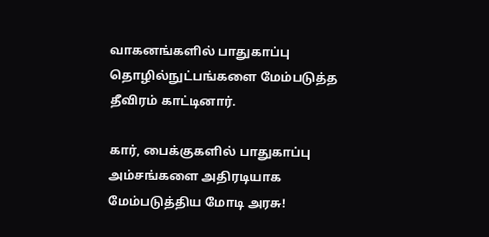வாகனங்களில் பாதுகாப்பு தொழில்நுட்பங்களை மேம்படுத்த தீவிரம் காட்டினார்.

கார், பைக்குகளில் பாதுகாப்பு அம்சங்களை அதிரடியாக மேம்படுத்திய மோடி அரசு!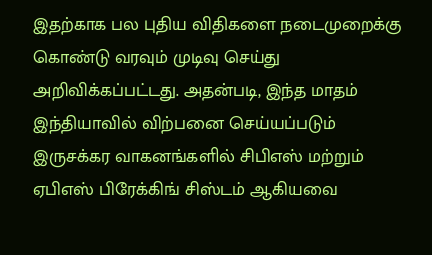இதற்காக பல புதிய விதிகளை நடைமுறைக்கு கொண்டு வரவும் முடிவு செய்து அறிவிக்கப்பட்டது. அதன்படி, இந்த மாதம் இந்தியாவில் விற்பனை செய்யப்படும் இருசக்கர வாகனங்களில் சிபிஎஸ் மற்றும் ஏபிஎஸ் பிரேக்கிங் சிஸ்டம் ஆகியவை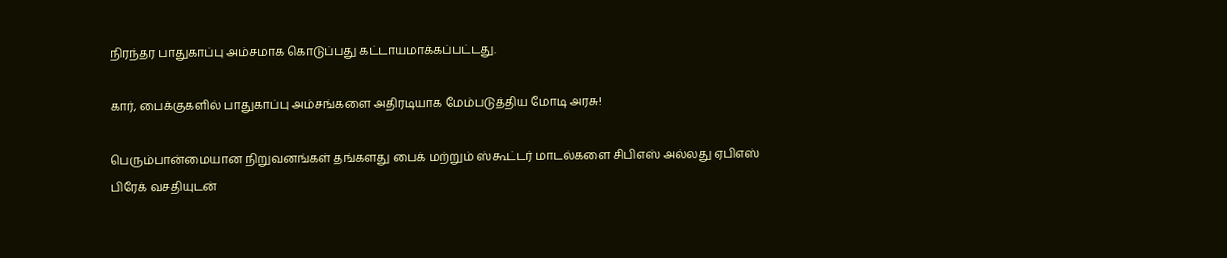நிரந்தர பாதுகாப்பு அம்சமாக கொடுப்பது கட்டாயமாக்கப்பட்டது.

கார், பைக்குகளில் பாதுகாப்பு அம்சங்களை அதிரடியாக மேம்படுத்திய மோடி அரசு!

பெரும்பான்மையான நிறுவனங்கள் தங்களது பைக் மற்றும் ஸ்கூட்டர் மாடல்களை சிபிஎஸ் அல்லது ஏபிஎஸ் பிரேக் வசதியுடன்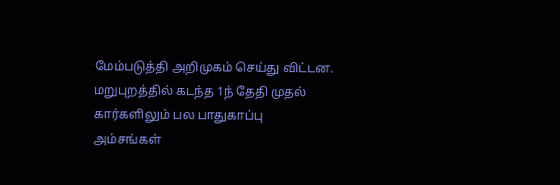மேம்படுத்தி அறிமுகம் செய்து விட்டன. மறுபுறத்தில் கடந்த 1ந் தேதி முதல் கார்களிலும் பல பாதுகாப்பு அம்சங்கள்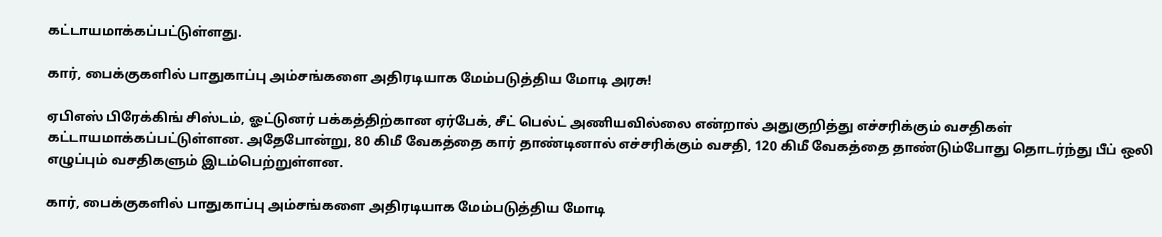கட்டாயமாக்கப்பட்டுள்ளது.

கார், பைக்குகளில் பாதுகாப்பு அம்சங்களை அதிரடியாக மேம்படுத்திய மோடி அரசு!

ஏபிஎஸ் பிரேக்கிங் சிஸ்டம், ஓட்டுனர் பக்கத்திற்கான ஏர்பேக், சீட் பெல்ட் அணியவில்லை என்றால் அதுகுறித்து எச்சரிக்கும் வசதிகள் கட்டாயமாக்கப்பட்டுள்ளன. அதேபோன்று, 80 கிமீ வேகத்தை கார் தாண்டினால் எச்சரிக்கும் வசதி, 120 கிமீ வேகத்தை தாண்டும்போது தொடர்ந்து பீப் ஒலி எழுப்பும் வசதிகளும் இடம்பெற்றுள்ளன.

கார், பைக்குகளில் பாதுகாப்பு அம்சங்களை அதிரடியாக மேம்படுத்திய மோடி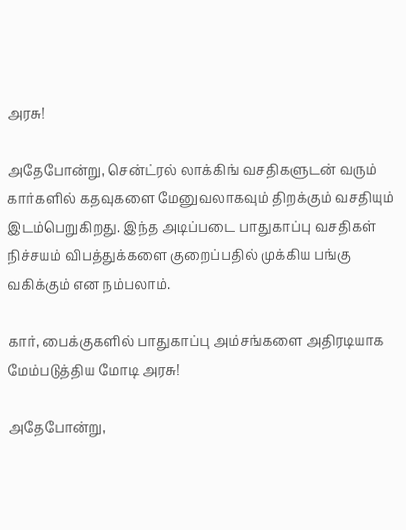அரசு!

அதேபோன்று, சென்ட்ரல் லாக்கிங் வசதிகளுடன் வரும் கார்களில் கதவுகளை மேனுவலாகவும் திறக்கும் வசதியும் இடம்பெறுகிறது. இந்த அடிப்படை பாதுகாப்பு வசதிகள் நிச்சயம் விபத்துக்களை குறைப்பதில் முக்கிய பங்கு வகிக்கும் என நம்பலாம்.

கார், பைக்குகளில் பாதுகாப்பு அம்சங்களை அதிரடியாக மேம்படுத்திய மோடி அரசு!

அதேபோன்று,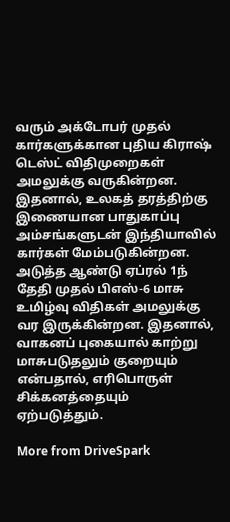வரும் அக்டோபர் முதல் கார்களுக்கான புதிய கிராஷ் டெஸ்ட் விதிமுறைகள் அமலுக்கு வருகின்றன. இதனால், உலகத் தரத்திற்கு இணையான பாதுகாப்பு அம்சங்களுடன் இந்தியாவில் கார்கள் மேம்படுகின்றன. அடுத்த ஆண்டு ஏப்ரல் 1ந் தேதி முதல் பிஎஸ்-6 மாசு உமிழ்வு விதிகள் அமலுக்கு வர இருக்கின்றன. இதனால், வாகனப் புகையால் காற்று மாசுபடுதலும் குறையும் என்பதால், எரிபொருள் சிக்கனத்தையும் ஏற்படுத்தும்.

More from DriveSpark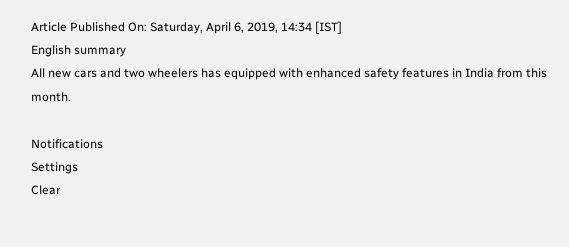Article Published On: Saturday, April 6, 2019, 14:34 [IST]
English summary
All new cars and two wheelers has equipped with enhanced safety features in India from this month.

Notifications
Settings
Clear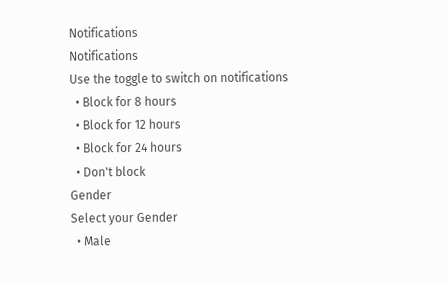Notifications
Notifications
Use the toggle to switch on notifications
  • Block for 8 hours
  • Block for 12 hours
  • Block for 24 hours
  • Don't block
Gender
Select your Gender
  • Male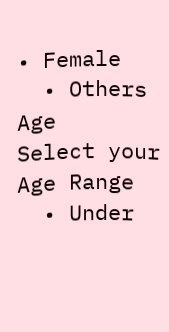• Female
  • Others
Age
Select your Age Range
  • Under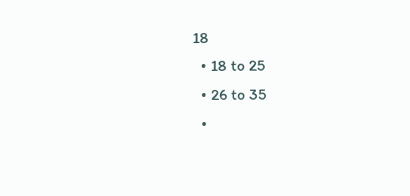18
  • 18 to 25
  • 26 to 35
  •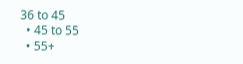36 to 45
  • 45 to 55
  • 55+